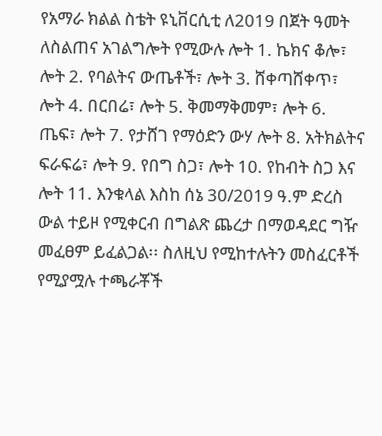የአማራ ክልል ስቴት ዩኒቨርሲቲ ለ2019 በጀት ዓመት ለስልጠና አገልግሎት የሚውሉ ሎት 1. ኬክና ቆሎ፣ ሎት 2. የባልትና ውጤቶች፣ ሎት 3. ሸቀጣሸቀጥ፣ ሎት 4. በርበሬ፣ ሎት 5. ቅመማቅመም፣ ሎት 6. ጤፍ፣ ሎት 7. የታሸገ የማዕድን ውሃ ሎት 8. አትክልትና ፍራፍሬ፣ ሎት 9. የበግ ስጋ፣ ሎት 10. የከብት ስጋ እና ሎት 11. እንቁላል እስከ ሰኔ 30/2019 ዓ.ም ድረስ ውል ተይዞ የሚቀርብ በግልጽ ጨረታ በማወዳደር ግዥ መፈፀም ይፈልጋል፡፡ ስለዚህ የሚከተሉትን መስፈርቶች የሚያሟሉ ተጫራቾች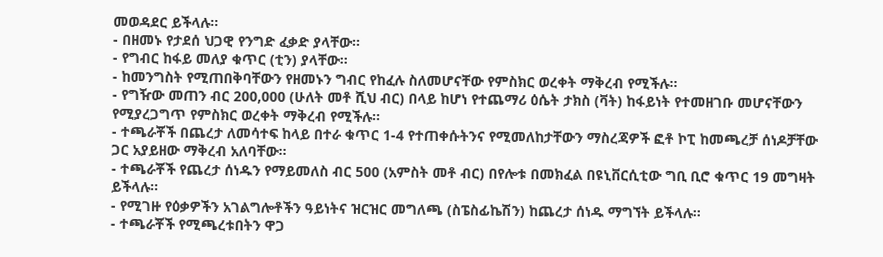መወዳደር ይችላሉ፡፡
- በዘመኑ የታደሰ ህጋዊ የንግድ ፈቃድ ያላቸው፡፡
- የግብር ከፋይ መለያ ቁጥር (ቲን) ያላቸው፡፡
- ከመንግስት የሚጠበቅባቸውን የዘመኑን ግብር የከፈሉ ስለመሆናቸው የምስክር ወረቀት ማቅረብ የሚችሉ፡፡
- የግዥው መጠን ብር 200,000 (ሁለት መቶ ሺህ ብር) በላይ ከሆነ የተጨማሪ ዕሴት ታክስ (ቫት) ከፋይነት የተመዘገቡ መሆናቸውን የሚያረጋግጥ የምስክር ወረቀት ማቅረብ የሚችሉ፡፡
- ተጫራቾች በጨረታ ለመሳተፍ ከላይ በተራ ቁጥር 1-4 የተጠቀሱትንና የሚመለከታቸውን ማስረጃዎች ፎቶ ኮፒ ከመጫረቻ ሰነዶቻቸው ጋር አያይዘው ማቅረብ አለባቸው፡፡
- ተጫራቾች የጨረታ ሰነዱን የማይመለስ ብር 500 (አምስት መቶ ብር) በየሎቱ በመክፈል በዩኒቨርሲቲው ግቢ ቢሮ ቁጥር 19 መግዛት ይችላሉ፡፡
- የሚገዙ የዕቃዎችን አገልግሎቶችን ዓይነትና ዝርዝር መግለጫ (ስፔስፊኬሽን) ከጨረታ ሰነዱ ማግኘት ይችላሉ፡፡
- ተጫራቾች የሚጫረቱበትን ዋጋ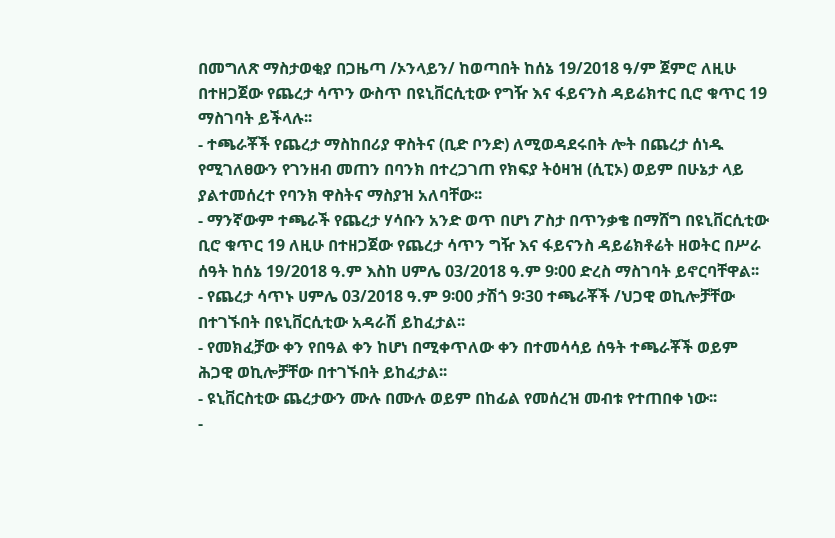በመግለጽ ማስታወቂያ በጋዜጣ /ኦንላይን/ ከወጣበት ከሰኔ 19/2018 ዓ/ም ጀምሮ ለዚሁ በተዘጋጀው የጨረታ ሳጥን ውስጥ በዩኒቨርሲቲው የግዥ እና ፋይናንስ ዳይሬክተር ቢሮ ቁጥር 19 ማስገባት ይችላሉ፡፡
- ተጫራቾች የጨረታ ማስከበሪያ ዋስትና (ቢድ ቦንድ) ለሚወዳደሩበት ሎት በጨረታ ሰነዱ የሚገለፀውን የገንዘብ መጠን በባንክ በተረጋገጠ የክፍያ ትዕዛዝ (ሲፒኦ) ወይም በሁኔታ ላይ ያልተመሰረተ የባንክ ዋስትና ማስያዝ አለባቸው፡፡
- ማንኛውም ተጫራች የጨረታ ሃሳቡን አንድ ወጥ በሆነ ፖስታ በጥንቃቄ በማሸግ በዩኒቨርሲቲው ቢሮ ቁጥር 19 ለዚሁ በተዘጋጀው የጨረታ ሳጥን ግዥ እና ፋይናንስ ዳይሬክቶሬት ዘወትር በሥራ ሰዓት ከሰኔ 19/2018 ዓ.ም እስከ ሀምሌ 03/2018 ዓ.ም 9፡00 ድረስ ማስገባት ይኖርባቸዋል፡፡
- የጨረታ ሳጥኑ ሀምሌ 03/2018 ዓ.ም 9፡00 ታሽጎ 9፡30 ተጫራቾች /ህጋዊ ወኪሎቻቸው በተገኙበት በዩኒቨርሲቲው አዳራሽ ይከፈታል፡፡
- የመክፈቻው ቀን የበዓል ቀን ከሆነ በሚቀጥለው ቀን በተመሳሳይ ሰዓት ተጫራቾች ወይም ሕጋዊ ወኪሎቻቸው በተገኙበት ይከፈታል፡፡
- ዩኒቨርስቲው ጨረታውን ሙሉ በሙሉ ወይም በከፊል የመሰረዝ መብቱ የተጠበቀ ነው፡፡
-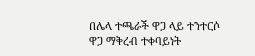በሌላ ተጫራች ዋጋ ላይ ተንተርሶ ዋጋ ማቅረብ ተቀባይነት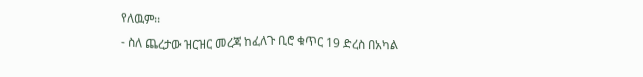የለዉም፡፡
- ስለ ጨረታው ዝርዝር መረጃ ከፈለጉ ቢሮ ቁጥር 19 ድረስ በአካል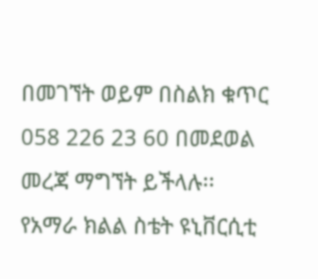በመገኘት ወይም በስልክ ቁጥር 058 226 23 60 በመደወል መረጃ ማግኘት ይችላሉ፡፡
የአማራ ክልል ስቴት ዩኒቨርሲቲ